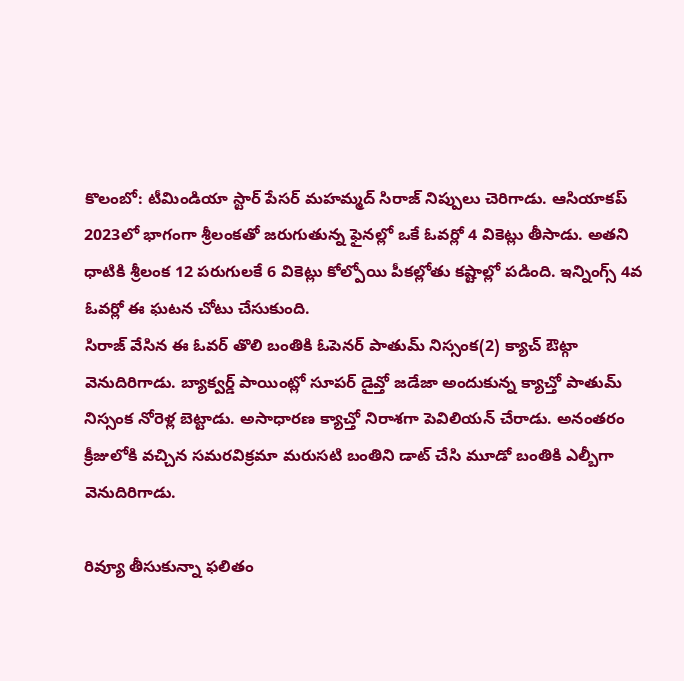కొలంబో: టీమిండియా స్టార్ పేసర్ మహమ్మద్ సిరాజ్ నిప్పులు చెరిగాడు. ఆసియాకప్ 2023లో భాగంగా శ్రీలంకతో జరుగుతున్న ఫైనల్లో ఒకే ఓవర్లో 4 వికెట్లు తీసాడు. అతని ధాటికి శ్రీలంక 12 పరుగులకే 6 వికెట్లు కోల్పోయి పీకల్లోతు కష్టాల్లో పడింది. ఇన్నింగ్స్ 4వ ఓవర్లో ఈ ఘటన చోటు చేసుకుంది.
సిరాజ్ వేసిన ఈ ఓవర్ తొలి బంతికి ఓపెనర్ పాతుమ్ నిస్సంక(2) క్యాచ్ ఔట్గా వెనుదిరిగాడు. బ్యాక్వర్డ్ పాయింట్లో సూపర్ డైవ్తో జడేజా అందుకున్న క్యాచ్తో పాతుమ్ నిస్సంక నోరెళ్ల బెట్టాడు. అసాధారణ క్యాచ్తో నిరాశగా పెవిలియన్ చేరాడు. అనంతరం క్రీజులోకి వచ్చిన సమరవిక్రమా మరుసటి బంతిని డాట్ చేసి మూడో బంతికి ఎల్బీగా వెనుదిరిగాడు.

రివ్యూ తీసుకున్నా ఫలితం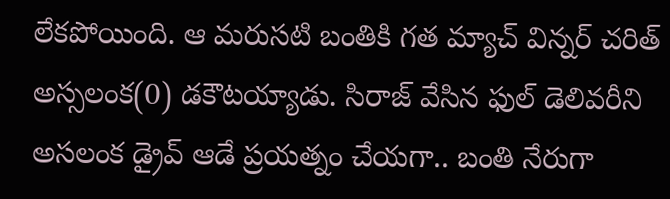లేకపోయింది. ఆ మరుసటి బంతికి గత మ్యాచ్ విన్నర్ చరిత్ అస్సలంక(0) డకౌటయ్యాడు. సిరాజ్ వేసిన ఫుల్ డెలివరీని అసలంక డ్రైవ్ ఆడే ప్రయత్నం చేయగా.. బంతి నేరుగా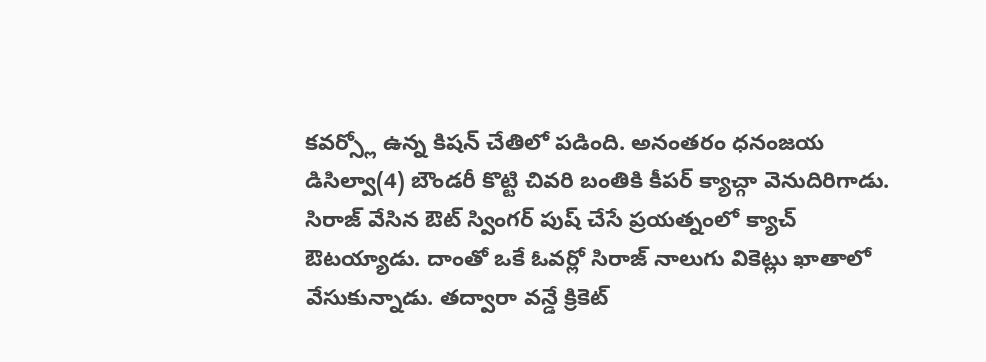కవర్స్లో ఉన్న కిషన్ చేతిలో పడింది. అనంతరం ధనంజయ డిసిల్వా(4) బౌండరీ కొట్టి చివరి బంతికి కీపర్ క్యాచ్గా వెనుదిరిగాడు.
సిరాజ్ వేసిన ఔట్ స్వింగర్ పుష్ చేసే ప్రయత్నంలో క్యాచ్ ఔటయ్యాడు. దాంతో ఒకే ఓవర్లో సిరాజ్ నాలుగు వికెట్లు ఖాతాలో వేసుకున్నాడు. తద్వారా వన్డే క్రికెట్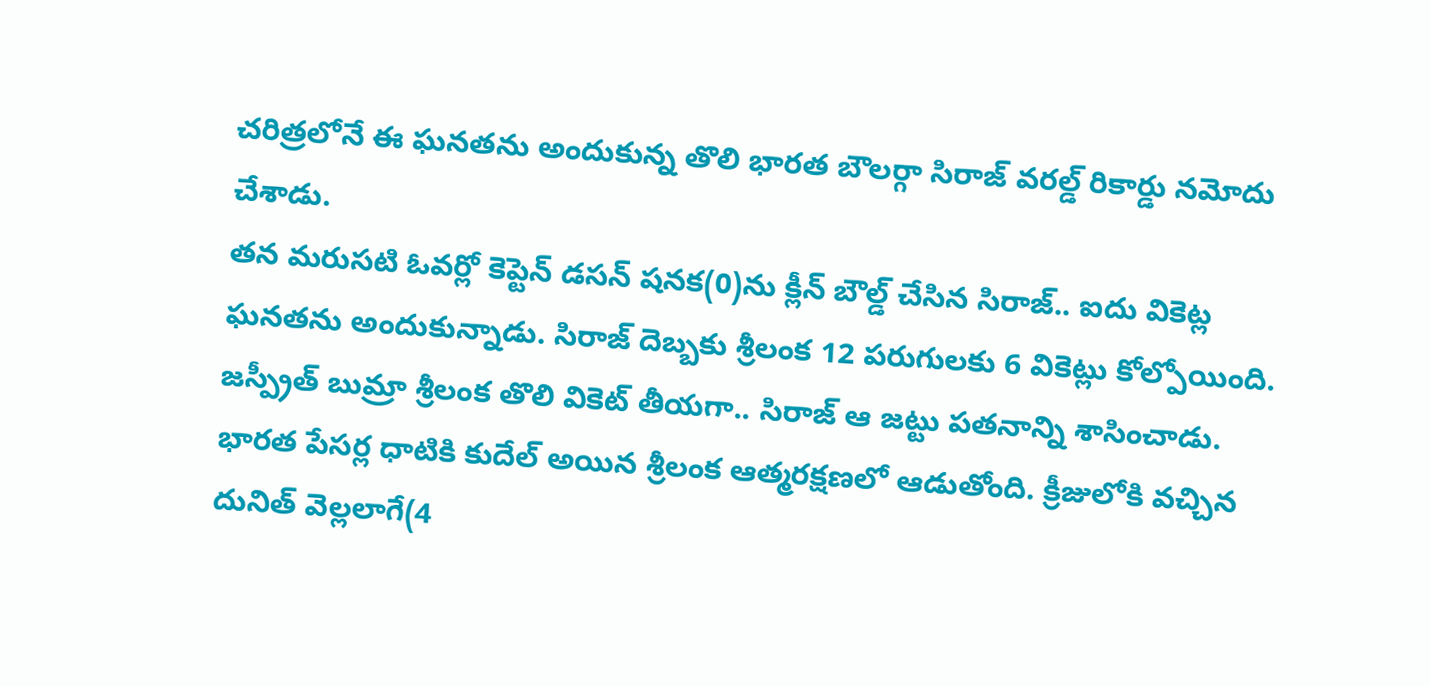చరిత్రలోనే ఈ ఘనతను అందుకున్న తొలి భారత బౌలర్గా సిరాజ్ వరల్డ్ రికార్డు నమోదు చేశాడు.
తన మరుసటి ఓవర్లో కెప్టెన్ డసన్ షనక(0)ను క్లీన్ బౌల్డ్ చేసిన సిరాజ్.. ఐదు వికెట్ల ఘనతను అందుకున్నాడు. సిరాజ్ దెబ్బకు శ్రీలంక 12 పరుగులకు 6 వికెట్లు కోల్పోయింది. జస్ప్రీత్ బుమ్రా శ్రీలంక తొలి వికెట్ తీయగా.. సిరాజ్ ఆ జట్టు పతనాన్ని శాసించాడు.
భారత పేసర్ల ధాటికి కుదేల్ అయిన శ్రీలంక ఆత్మరక్షణలో ఆడుతోంది. క్రీజులోకి వచ్చిన దునిత్ వెల్లలాగే(4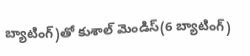బ్యాటింగ్)తో కుశాల్ మెండిస్(6 బ్యాటింగ్)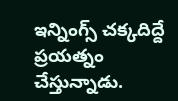ఇన్నింగ్స్ చక్కదిద్దే ప్రయత్నం చేస్తున్నాడు.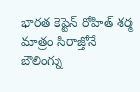భారత కెప్టెన్ రోహిత్ శర్మ మాత్రం సిరాజ్తోనే బౌలింగ్ను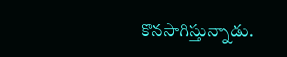కొనసాగిస్తున్నాడు.